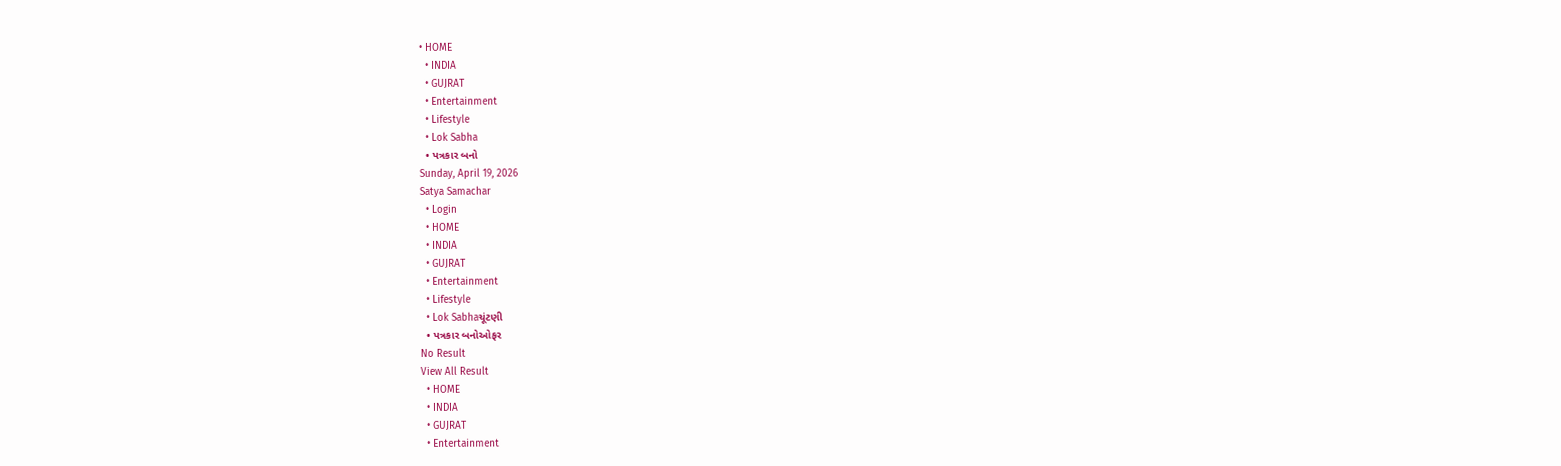• HOME
  • INDIA
  • GUJRAT
  • Entertainment
  • Lifestyle
  • Lok Sabha
  • પત્રકાર બનો
Sunday, April 19, 2026
Satya Samachar
  • Login
  • HOME
  • INDIA
  • GUJRAT
  • Entertainment
  • Lifestyle
  • Lok Sabhaચૂંટણી
  • પત્રકાર બનોઓફર
No Result
View All Result
  • HOME
  • INDIA
  • GUJRAT
  • Entertainment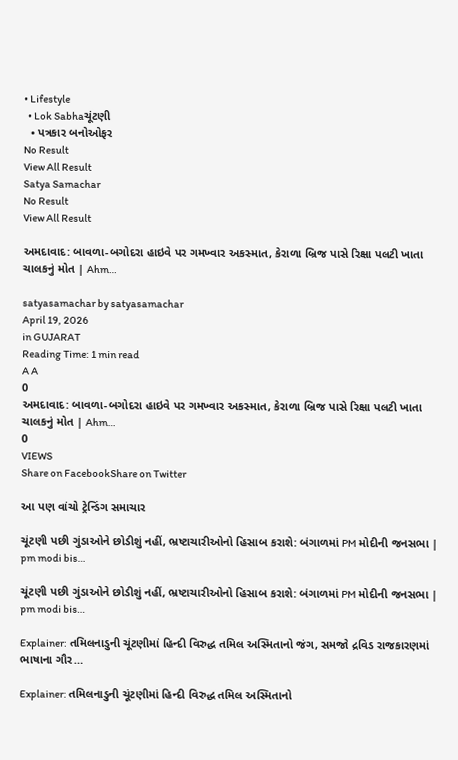• Lifestyle
  • Lok Sabhaચૂંટણી
  • પત્રકાર બનોઓફર
No Result
View All Result
Satya Samachar
No Result
View All Result

અમદાવાદ: બાવળા-બગોદરા હાઇવે પર ગમખ્વાર અકસ્માત, કેરાળા બ્રિજ પાસે રિક્ષા પલટી ખાતા ચાલકનું મોત | Ahm…

satyasamachar by satyasamachar
April 19, 2026
in GUJARAT
Reading Time: 1 min read
A A
0
અમદાવાદ: બાવળા-બગોદરા હાઇવે પર ગમખ્વાર અકસ્માત, કેરાળા બ્રિજ પાસે રિક્ષા પલટી ખાતા ચાલકનું મોત | Ahm…
0
VIEWS
Share on FacebookShare on Twitter

આ પણ વાંચો ટ્રેન્ડિંગ સમાચાર

ચૂંટણી પછી ગુંડાઓને છોડીશું નહીં, ભ્રષ્ટાચારીઓનો હિસાબ કરાશે: બંગાળમાં PM મોદીની જનસભા | pm modi bis…

ચૂંટણી પછી ગુંડાઓને છોડીશું નહીં, ભ્રષ્ટાચારીઓનો હિસાબ કરાશે: બંગાળમાં PM મોદીની જનસભા | pm modi bis…

Explainer: તમિલનાડુની ચૂંટણીમાં હિન્દી વિરુદ્ધ તમિલ અસ્મિતાનો જંગ, સમજો દ્રવિડ રાજકારણમાં ભાષાના ગૌર…

Explainer: તમિલનાડુની ચૂંટણીમાં હિન્દી વિરુદ્ધ તમિલ અસ્મિતાનો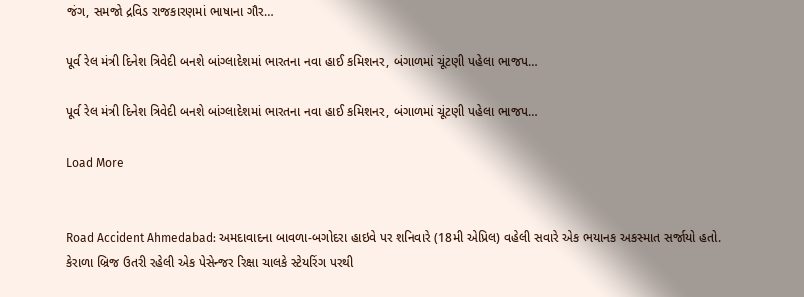જંગ, સમજો દ્રવિડ રાજકારણમાં ભાષાના ગૌર…

પૂર્વ રેલ મંત્રી દિનેશ ત્રિવેદી બનશે બાંગ્લાદેશમાં ભારતના નવા હાઈ કમિશનર, બંગાળમાં ચૂંટણી પહેલા ભાજપ…

પૂર્વ રેલ મંત્રી દિનેશ ત્રિવેદી બનશે બાંગ્લાદેશમાં ભારતના નવા હાઈ કમિશનર, બંગાળમાં ચૂંટણી પહેલા ભાજપ…

Load More


Road Accident Ahmedabad: અમદાવાદના બાવળા-બગોદરા હાઇવે પર શનિવારે (18મી એપ્રિલ) વહેલી સવારે એક ભયાનક અકસ્માત સર્જાયો હતો. કેરાળા બ્રિજ ઉતરી રહેલી એક પેસેન્જર રિક્ષા ચાલકે સ્ટેયરિંગ પરથી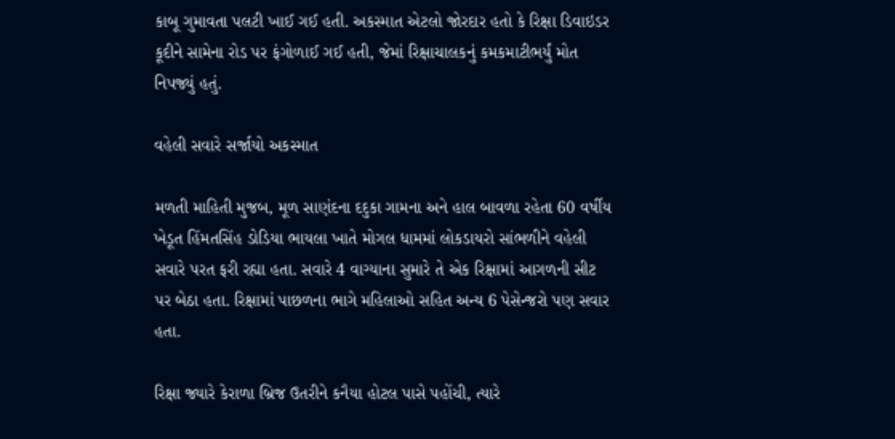કાબૂ ગુમાવતા પલટી ખાઈ ગઈ હતી. અકસ્માત એટલો જોરદાર હતો કે રિક્ષા ડિવાઇડર કૂદીને સામેના રોડ પર ફંગોળાઈ ગઈ હતી, જેમાં રિક્ષાચાલકનું કમકમાટીભર્યું મોત નિપજ્યું હતું.

વહેલી સવારે સર્જાયો અકસ્માત

મળતી માહિતી મુજબ, મૂળ સાણંદના દદુકા ગામના અને હાલ બાવળા રહેતા 60 વર્ષીય ખેડૂત હિંમતસિંહ ડોડિયા ભાયલા ખાતે મોગલ ધામમાં લોકડાયરો સાંભળીને વહેલી સવારે પરત ફરી રહ્યા હતા. સવારે 4 વાગ્યાના સુમારે તે એક રિક્ષામાં આગળની સીટ પર બેઠા હતા. રિક્ષામાં પાછળના ભાગે મહિલાઓ સહિત અન્ય 6 પેસેન્જરો પણ સવાર હતા.

રિક્ષા જ્યારે કેરાળા બ્રિજ ઉતરીને કનૈયા હોટલ પાસે પહોંચી, ત્યારે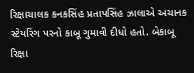રિક્ષાચાલક કનકસિંહ પ્રતાપસિંહ ઝાલાએ અચાનક સ્ટેયરિંગ પરનો કાબૂ ગુમાવી દીધો હતો. બેકાબૂ રિક્ષા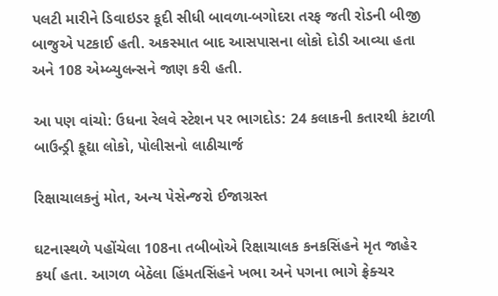પલટી મારીને ડિવાઇડર કૂદી સીધી બાવળા-બગોદરા તરફ જતી રોડની બીજી બાજુએ પટકાઈ હતી. અકસ્માત બાદ આસપાસના લોકો દોડી આવ્યા હતા અને 108 એમ્બ્યુલન્સને જાણ કરી હતી.

આ પણ વાંચો: ઉધના રેલવે સ્ટેશન પર ભાગદોડ: 24 કલાકની કતારથી કંટાળી બાઉન્ડ્રી કૂદ્યા લોકો, પોલીસનો લાઠીચાર્જ

રિક્ષાચાલકનું મોત, અન્ય પેસેન્જરો ઈજાગ્રસ્ત

ઘટનાસ્થળે પહોંચેલા 108ના તબીબોએ રિક્ષાચાલક કનકસિંહને મૃત જાહેર કર્યા હતા. આગળ બેઠેલા હિંમતસિંહને ખભા અને પગના ભાગે ફ્રેક્ચર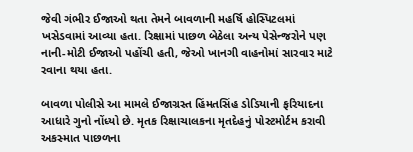જેવી ગંભીર ઈજાઓ થતા તેમને બાવળાની મહર્ષિ હોસ્પિટલમાં ખસેડવામાં આવ્યા હતા. રિક્ષામાં પાછળ બેઠેલા અન્ય પેસેન્જરોને પણ નાની-મોટી ઈજાઓ પહોંચી હતી, જેઓ ખાનગી વાહનોમાં સારવાર માટે રવાના થયા હતા.

બાવળા પોલીસે આ મામલે ઈજાગ્રસ્ત હિંમતસિંહ ડોડિયાની ફરિયાદના આધારે ગુનો નોંધ્યો છે. મૃતક રિક્ષાચાલકના મૃતદેહનું પોસ્ટમોર્ટમ કરાવી અકસ્માત પાછળના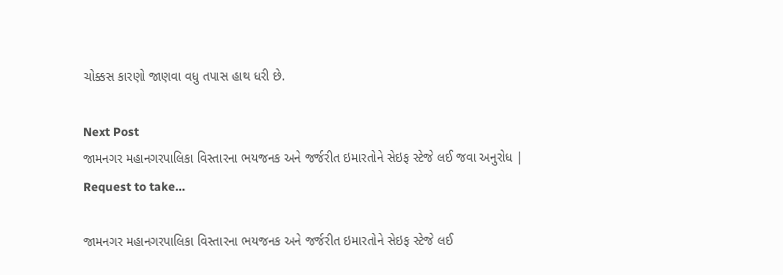ચોક્કસ કારણો જાણવા વધુ તપાસ હાથ ધરી છે.

Next Post
જામનગર મહાનગરપાલિકા વિસ્તારના ભયજનક અને જર્જરીત ઇમારતોને સેઇફ સ્ટેજે લઈ જવા અનુરોધ | Request to take…

જામનગર મહાનગરપાલિકા વિસ્તારના ભયજનક અને જર્જરીત ઇમારતોને સેઇફ સ્ટેજે લઈ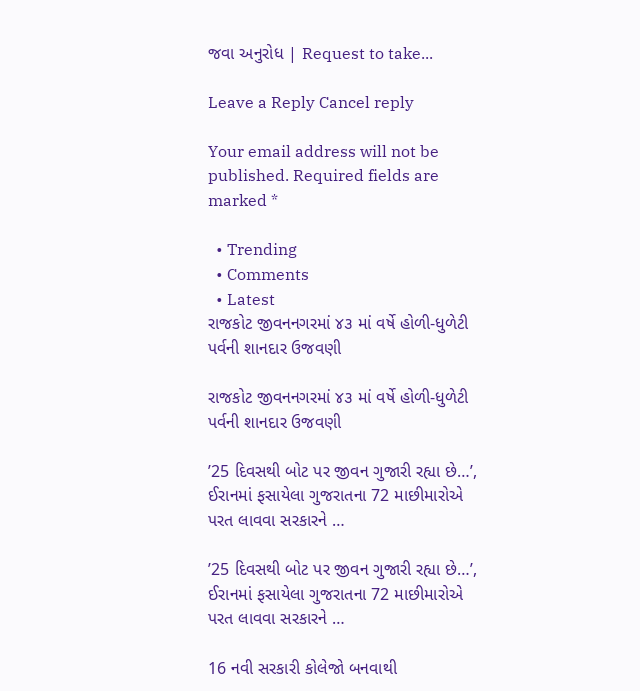જવા અનુરોધ | Request to take...

Leave a Reply Cancel reply

Your email address will not be published. Required fields are marked *

  • Trending
  • Comments
  • Latest
રાજકોટ જીવનનગરમાં ૪૩ માં વર્ષે હોળી-ધુળેટી પર્વની શાનદાર ઉજવણી

રાજકોટ જીવનનગરમાં ૪૩ માં વર્ષે હોળી-ધુળેટી પર્વની શાનદાર ઉજવણી

’25 દિવસથી બોટ પર જીવન ગુજારી રહ્યા છે…’, ઈરાનમાં ફસાયેલા ગુજરાતના 72 માછીમારોએ પરત લાવવા સરકારને …

’25 દિવસથી બોટ પર જીવન ગુજારી રહ્યા છે…’, ઈરાનમાં ફસાયેલા ગુજરાતના 72 માછીમારોએ પરત લાવવા સરકારને …

16 નવી સરકારી કોલેજો બનવાથી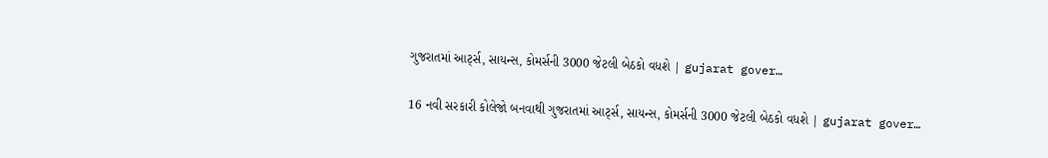ગુજરાતમાં આર્ટ્સ, સાયન્સ, કોમર્સની 3000 જેટલી બેઠકો વધશે | gujarat gover…

16 નવી સરકારી કોલેજો બનવાથી ગુજરાતમાં આર્ટ્સ, સાયન્સ, કોમર્સની 3000 જેટલી બેઠકો વધશે | gujarat gover…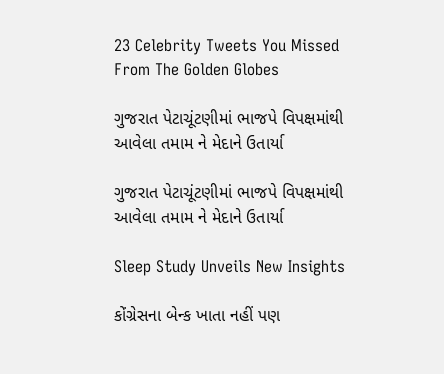23 Celebrity Tweets You Missed From The Golden Globes

ગુજરાત પેટાચૂંટણીમાં ભાજપે વિપક્ષમાંથી આવેલા તમામ ને મેદાને ઉતાર્યા

ગુજરાત પેટાચૂંટણીમાં ભાજપે વિપક્ષમાંથી આવેલા તમામ ને મેદાને ઉતાર્યા

Sleep Study Unveils New Insights

કોંગ્રેસના બેન્ક ખાતા નહીં પણ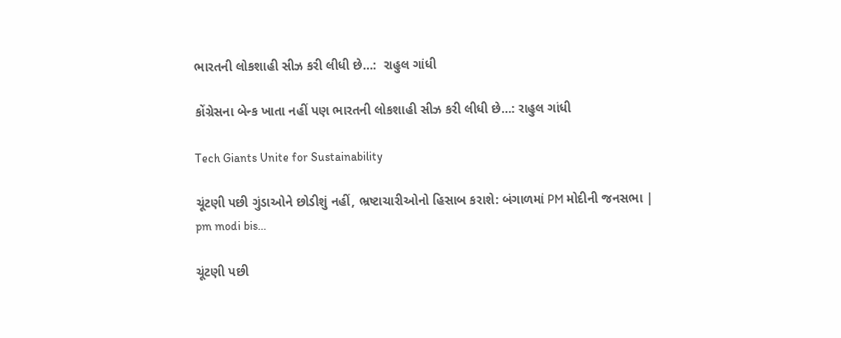ભારતની લોકશાહી સીઝ કરી લીધી છે…:  રાહુલ ગાંધી

કોંગ્રેસના બેન્ક ખાતા નહીં પણ ભારતની લોકશાહી સીઝ કરી લીધી છે…: રાહુલ ગાંધી

Tech Giants Unite for Sustainability

ચૂંટણી પછી ગુંડાઓને છોડીશું નહીં, ભ્રષ્ટાચારીઓનો હિસાબ કરાશે: બંગાળમાં PM મોદીની જનસભા | pm modi bis…

ચૂંટણી પછી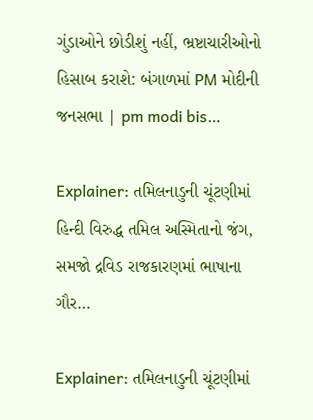ગુંડાઓને છોડીશું નહીં, ભ્રષ્ટાચારીઓનો હિસાબ કરાશે: બંગાળમાં PM મોદીની જનસભા | pm modi bis…

Explainer: તમિલનાડુની ચૂંટણીમાં હિન્દી વિરુદ્ધ તમિલ અસ્મિતાનો જંગ, સમજો દ્રવિડ રાજકારણમાં ભાષાના ગૌર…

Explainer: તમિલનાડુની ચૂંટણીમાં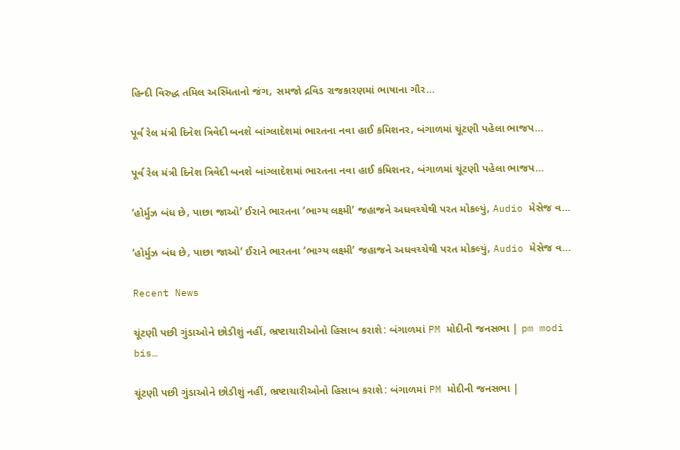હિન્દી વિરુદ્ધ તમિલ અસ્મિતાનો જંગ, સમજો દ્રવિડ રાજકારણમાં ભાષાના ગૌર…

પૂર્વ રેલ મંત્રી દિનેશ ત્રિવેદી બનશે બાંગ્લાદેશમાં ભારતના નવા હાઈ કમિશનર, બંગાળમાં ચૂંટણી પહેલા ભાજપ…

પૂર્વ રેલ મંત્રી દિનેશ ત્રિવેદી બનશે બાંગ્લાદેશમાં ભારતના નવા હાઈ કમિશનર, બંગાળમાં ચૂંટણી પહેલા ભાજપ…

‘હોર્મુઝ બંધ છે, પાછા જાઓ’ ઈરાને ભારતના ‘ભાગ્ય લક્ષ્મી’ જહાજને અધવચ્ચેથી પરત મોકલ્યું, Audio મેસેજ વ…

‘હોર્મુઝ બંધ છે, પાછા જાઓ’ ઈરાને ભારતના ‘ભાગ્ય લક્ષ્મી’ જહાજને અધવચ્ચેથી પરત મોકલ્યું, Audio મેસેજ વ…

Recent News

ચૂંટણી પછી ગુંડાઓને છોડીશું નહીં, ભ્રષ્ટાચારીઓનો હિસાબ કરાશે: બંગાળમાં PM મોદીની જનસભા | pm modi bis…

ચૂંટણી પછી ગુંડાઓને છોડીશું નહીં, ભ્રષ્ટાચારીઓનો હિસાબ કરાશે: બંગાળમાં PM મોદીની જનસભા |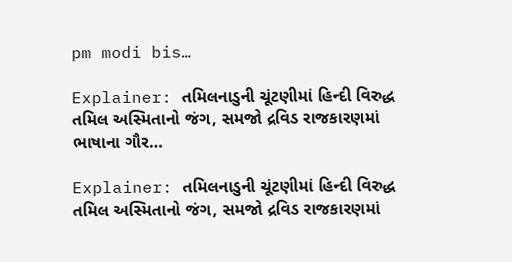pm modi bis…

Explainer: તમિલનાડુની ચૂંટણીમાં હિન્દી વિરુદ્ધ તમિલ અસ્મિતાનો જંગ, સમજો દ્રવિડ રાજકારણમાં ભાષાના ગૌર…

Explainer: તમિલનાડુની ચૂંટણીમાં હિન્દી વિરુદ્ધ તમિલ અસ્મિતાનો જંગ, સમજો દ્રવિડ રાજકારણમાં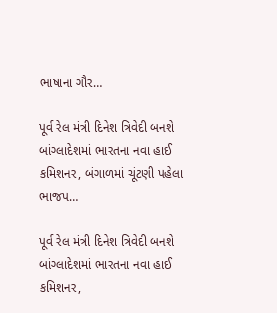ભાષાના ગૌર…

પૂર્વ રેલ મંત્રી દિનેશ ત્રિવેદી બનશે બાંગ્લાદેશમાં ભારતના નવા હાઈ કમિશનર, બંગાળમાં ચૂંટણી પહેલા ભાજપ…

પૂર્વ રેલ મંત્રી દિનેશ ત્રિવેદી બનશે બાંગ્લાદેશમાં ભારતના નવા હાઈ કમિશનર,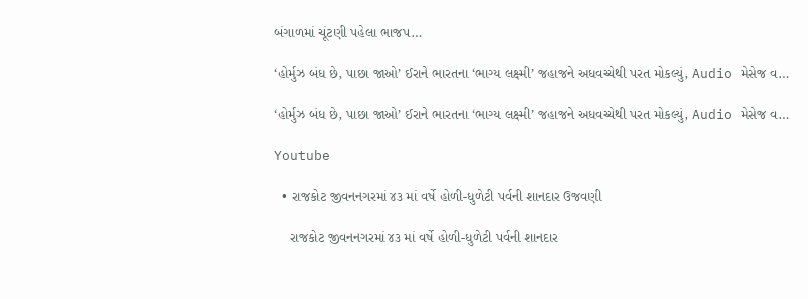બંગાળમાં ચૂંટણી પહેલા ભાજપ…

‘હોર્મુઝ બંધ છે, પાછા જાઓ’ ઈરાને ભારતના ‘ભાગ્ય લક્ષ્મી’ જહાજને અધવચ્ચેથી પરત મોકલ્યું, Audio મેસેજ વ…

‘હોર્મુઝ બંધ છે, પાછા જાઓ’ ઈરાને ભારતના ‘ભાગ્ય લક્ષ્મી’ જહાજને અધવચ્ચેથી પરત મોકલ્યું, Audio મેસેજ વ…

Youtube

  • રાજકોટ જીવનનગરમાં ૪૩ માં વર્ષે હોળી-ધુળેટી પર્વની શાનદાર ઉજવણી

    રાજકોટ જીવનનગરમાં ૪૩ માં વર્ષે હોળી-ધુળેટી પર્વની શાનદાર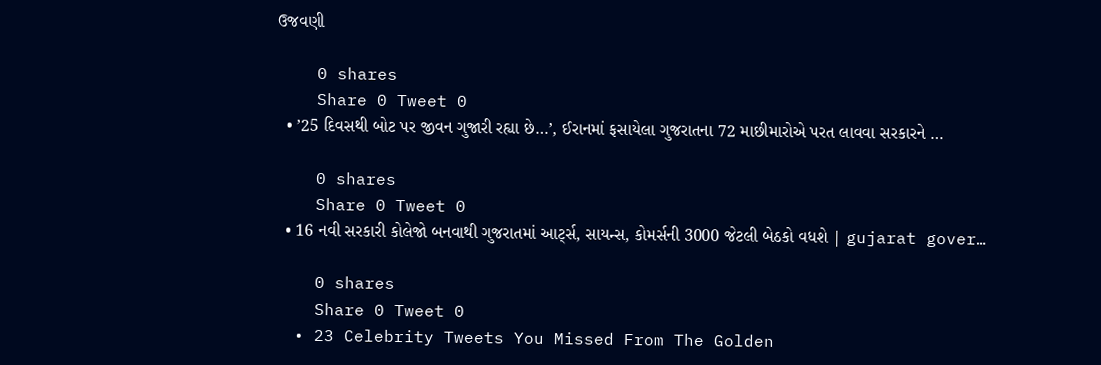ઉજવણી

    0 shares
    Share 0 Tweet 0
  • ’25 દિવસથી બોટ પર જીવન ગુજારી રહ્યા છે…’, ઈરાનમાં ફસાયેલા ગુજરાતના 72 માછીમારોએ પરત લાવવા સરકારને …

    0 shares
    Share 0 Tweet 0
  • 16 નવી સરકારી કોલેજો બનવાથી ગુજરાતમાં આર્ટ્સ, સાયન્સ, કોમર્સની 3000 જેટલી બેઠકો વધશે | gujarat gover…

    0 shares
    Share 0 Tweet 0
  • 23 Celebrity Tweets You Missed From The Golden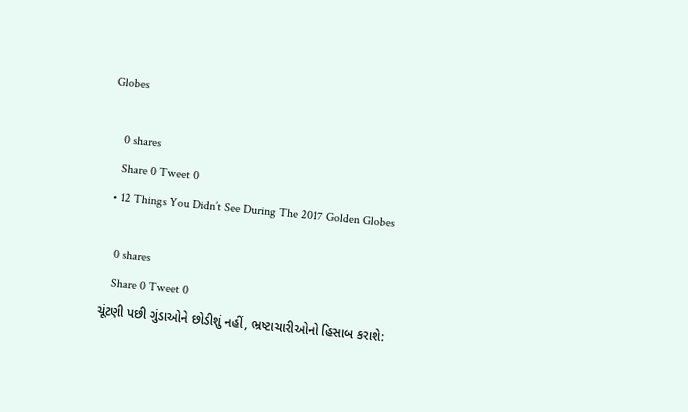Globes

    0 shares
    Share 0 Tweet 0
  • 12 Things You Didn’t See During The 2017 Golden Globes

    0 shares
    Share 0 Tweet 0
ચૂંટણી પછી ગુંડાઓને છોડીશું નહીં, ભ્રષ્ટાચારીઓનો હિસાબ કરાશે: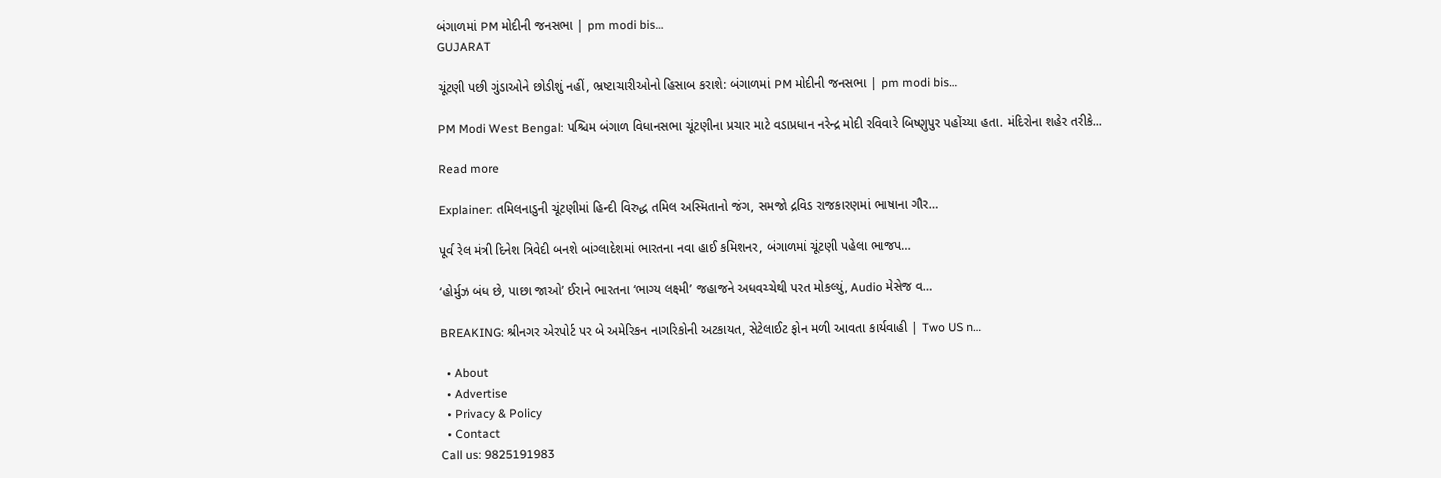બંગાળમાં PM મોદીની જનસભા | pm modi bis…
GUJARAT

ચૂંટણી પછી ગુંડાઓને છોડીશું નહીં, ભ્રષ્ટાચારીઓનો હિસાબ કરાશે: બંગાળમાં PM મોદીની જનસભા | pm modi bis…

PM Modi West Bengal: પશ્ચિમ બંગાળ વિધાનસભા ચૂંટણીના પ્રચાર માટે વડાપ્રધાન નરેન્દ્ર મોદી રવિવારે બિષ્ણુપુર પહોંચ્યા હતા. મંદિરોના શહેર તરીકે...

Read more

Explainer: તમિલનાડુની ચૂંટણીમાં હિન્દી વિરુદ્ધ તમિલ અસ્મિતાનો જંગ, સમજો દ્રવિડ રાજકારણમાં ભાષાના ગૌર…

પૂર્વ રેલ મંત્રી દિનેશ ત્રિવેદી બનશે બાંગ્લાદેશમાં ભારતના નવા હાઈ કમિશનર, બંગાળમાં ચૂંટણી પહેલા ભાજપ…

‘હોર્મુઝ બંધ છે, પાછા જાઓ’ ઈરાને ભારતના ‘ભાગ્ય લક્ષ્મી’ જહાજને અધવચ્ચેથી પરત મોકલ્યું, Audio મેસેજ વ…

BREAKING: શ્રીનગર એરપોર્ટ પર બે અમેરિકન નાગરિકોની અટકાયત, સેટેલાઈટ ફોન મળી આવતા કાર્યવાહી | Two US n…

  • About
  • Advertise
  • Privacy & Policy
  • Contact
Call us: 9825191983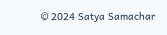© 2024 Satya Samachar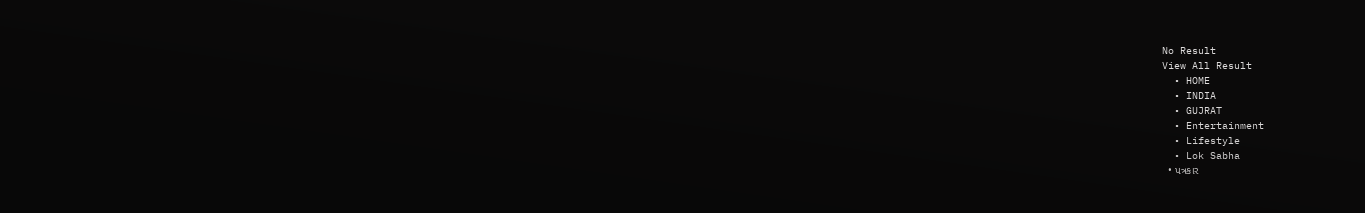No Result
View All Result
  • HOME
  • INDIA
  • GUJRAT
  • Entertainment
  • Lifestyle
  • Lok Sabha
  • પત્રકાર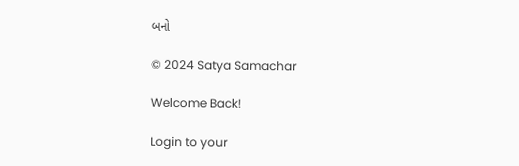બનો

© 2024 Satya Samachar

Welcome Back!

Login to your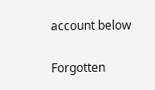account below

Forgotten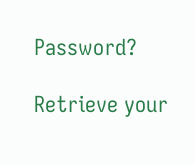Password?

Retrieve your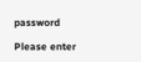password

Please enter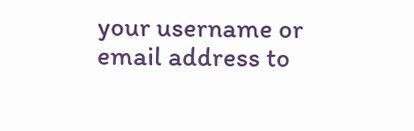your username or email address to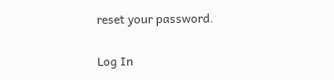reset your password.

Log In